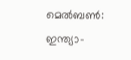മെല്‍ബണ്‍: ഇന്ത്യാ-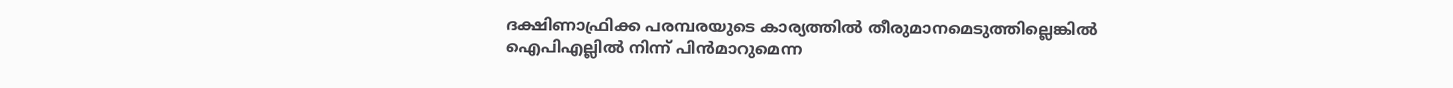ദക്ഷിണാഫ്രിക്ക പരമ്പരയുടെ കാര്യത്തില്‍ തീരുമാനമെടുത്തില്ലെങ്കില്‍ ഐപിഎല്ലില്‍ നിന്ന് പിന്‍മാറുമെന്ന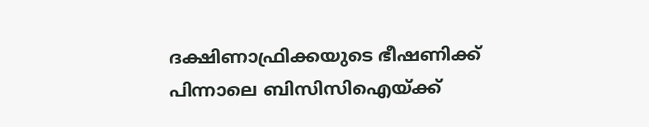ദക്ഷിണാഫ്രിക്കയുടെ ഭീഷണിക്ക് പിന്നാലെ ബിസിസിഐയ്ക്ക്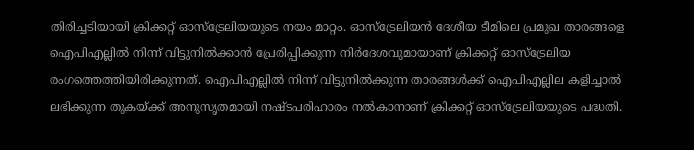തിരിച്ചടിയായി ക്രിക്കറ്റ് ഓസ്ട്രേലിയയുടെ നയം മാറ്റം. ഓസ്ട്രേലിയന്‍ ദേശീയ ടീമിലെ പ്രമുഖ താരങ്ങളെ ഐപിഎല്ലില്‍ നിന്ന് വിട്ടുനില്‍ക്കാന്‍ പ്രേരിപ്പിക്കുന്ന നിര്‍ദേശവുമായാണ് ക്രിക്കറ്റ് ഓസ്ട്രേലിയ രംഗത്തെത്തിയിരിക്കുന്നത്. ഐപിഎല്ലില്‍ നിന്ന് വിട്ടുനില്‍ക്കുന്ന താരങ്ങള്‍ക്ക് ഐപിഎല്ലില‍ കളിച്ചാല്‍ ലഭിക്കുന്ന തുകയ്ക്ക് അനുസൃതമായി നഷ്ടപരിഹാരം നല്‍കാനാണ് ക്രിക്കറ്റ് ഓസ്ട്രേലിയയുടെ പദ്ധതി.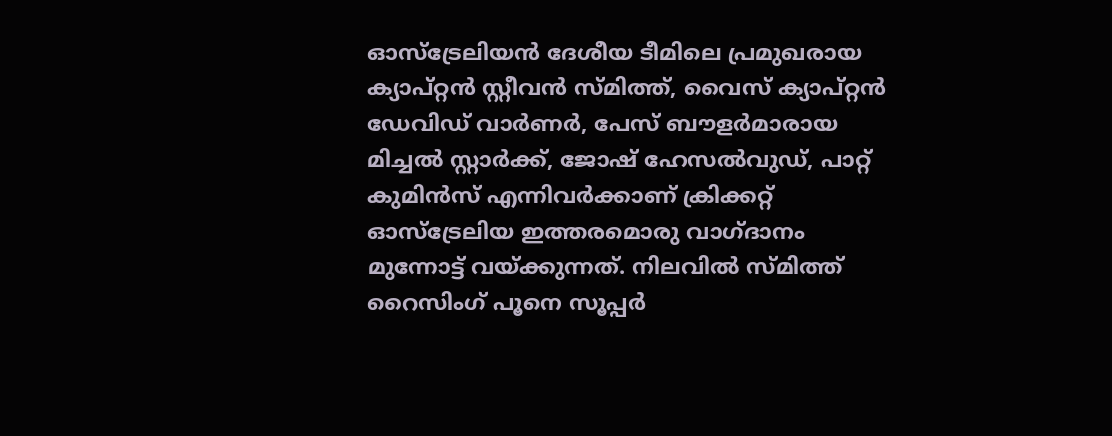ഓസ്ട്രേലിയന്‍ ദേശീയ ടീമിലെ പ്രമുഖരായ ക്യാപ്റ്റന്‍ സ്റ്റീവന്‍ സ്മിത്ത്, വൈസ് ക്യാപ്റ്റന്‍ ഡേവിഡ് വാര്‍ണര്‍, പേസ് ബൗളര്‍മാരായ മിച്ചല്‍ സ്റ്റാര്‍ക്ക്, ജോഷ് ഹേസല്‍വുഡ്, പാറ്റ് കുമിന്‍സ് എന്നിവര്‍ക്കാണ് ക്രിക്കറ്റ് ഓസ്ട്രേലിയ ഇത്തരമൊരു വാഗ്ദാനം മുന്നോട്ട് വയ്ക്കുന്നത്. നിലവില്‍ സ്മിത്ത് റൈസിംഗ് പൂനെ സൂപ്പര്‍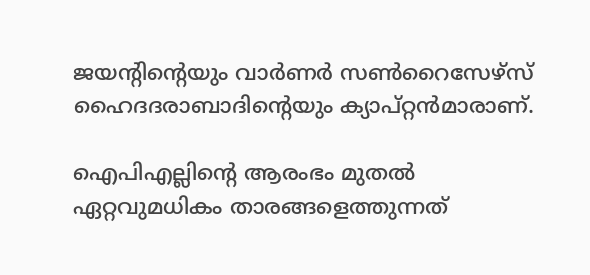ജയന്റിന്റെയും വാര്‍ണര്‍ സണ്‍റൈസേഴ്സ് ഹൈദദരാബാദിന്റെയും ക്യാപ്റ്റന്‍മാരാണ്.

ഐപിഎല്ലിന്റെ ആരംഭം മുതല്‍ ഏറ്റവുമധികം താരങ്ങളെത്തുന്നത്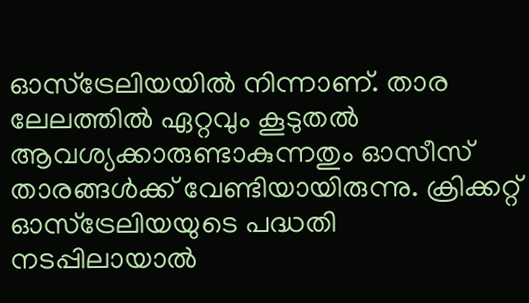ഓസ്ട്രേലിയയില്‍ നിന്നാണ്. താര ലേലത്തില്‍ ഏറ്റവും കൂടുതല്‍ ആവശ്യക്കാരുണ്ടാകുന്നതും ഓസീസ് താരങ്ങള്‍ക്ക് വേണ്ടിയായിരുന്നു. ക്രിക്കറ്റ് ഓസ്ട്രേലിയയുടെ പദ്ധതി നടപ്പിലായാല്‍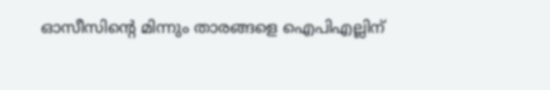ഓസീസിന്റെ മിന്നും താരങ്ങളെ ഐപിഎല്ലിന്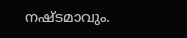നഷ്ടമാവും.